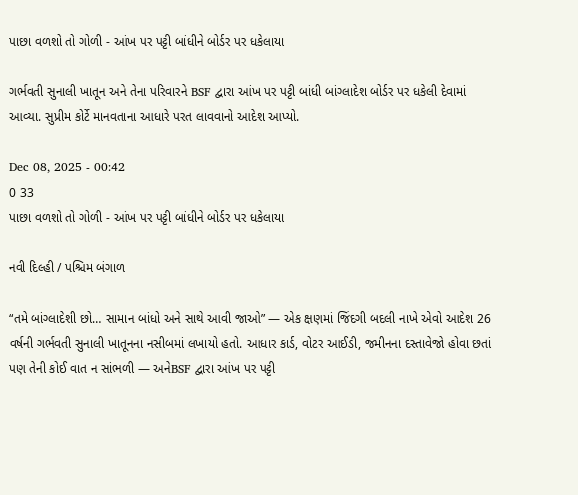પાછા વળશો તો ગોળી - આંખ પર પટ્ટી બાંધીને બોર્ડર પર ધકેલાયા

ગર્ભવતી સુનાલી ખાતૂન અને તેના પરિવારને BSF દ્વારા આંખ પર પટ્ટી બાંધી બાંગ્લાદેશ બોર્ડર પર ધકેલી દેવામાં આવ્યા. સુપ્રીમ કોર્ટે માનવતાના આધારે પરત લાવવાનો આદેશ આપ્યો.

Dec 08, 2025 - 00:42
0 33
પાછા વળશો તો ગોળી - આંખ પર પટ્ટી બાંધીને બોર્ડર પર ધકેલાયા

નવી દિલ્હી / પશ્ચિમ બંગાળ

“તમે બાંગ્લાદેશી છો… સામાન બાંધો અને સાથે આવી જાઓ” — એક ક્ષણમાં જિંદગી બદલી નાખે એવો આદેશ 26 વર્ષની ગર્ભવતી સુનાલી ખાતૂનના નસીબમાં લખાયો હતો. આધાર કાર્ડ, વોટર આઈડી, જમીનના દસ્તાવેજો હોવા છતાં પણ તેની કોઈ વાત ન સાંભળી — અનેBSF દ્વારા આંખ પર પટ્ટી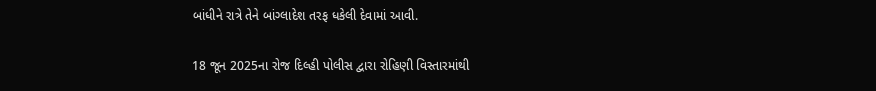બાંધીને રાત્રે તેને બાંગ્લાદેશ તરફ ધકેલી દેવામાં આવી.

18 જૂન 2025ના રોજ દિલ્હી પોલીસ દ્વારા રોહિણી વિસ્તારમાંથી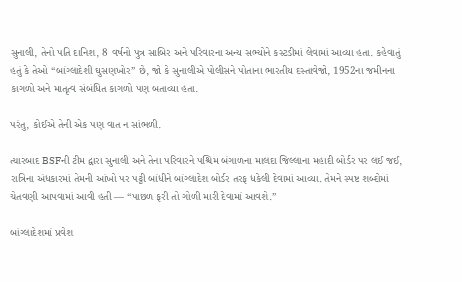સુનાલી, તેનો પતિ દાનિશ, 8 વર્ષનો પુત્ર સાબિર અને પરિવારના અન્ય સભ્યોને કસ્ટડીમાં લેવામાં આવ્યા હતા. કહેવાતું હતું કે તેઓ “બાંગ્લાદેશી ઘુસણખોર” છે, જો કે સુનાલીએ પોલીસને પોતાના ભારતીય દસ્તાવેજો, 1952ના જમીનના કાગળો અને માતૃત્વ સંબંધિત કાગળો પણ બતાવ્યા હતા.

પરંતુ, કોઈએ તેની એક પણ વાત ન સાંભળી.

ત્યારબાદ BSFની ટીમ દ્વારા સુનાલી અને તેના પરિવારને પશ્ચિમ બંગાળના માલદા જિલ્લાના મહાદી બોર્ડર પર લઈ જઈ, રાત્રિના અંધકારમાં તેમની આંખો પર પટ્ટી બાંધીને બાંગ્લાદેશ બોર્ડર તરફ ધકેલી દેવામાં આવ્યા. તેમને સ્પષ્ટ શબ્દોમાં ચેતવણી આપવામાં આવી હતી — “પાછળ ફરી તો ગોળી મારી દેવામાં આવશે.”

બાંગ્લાદેશમાં પ્રવેશ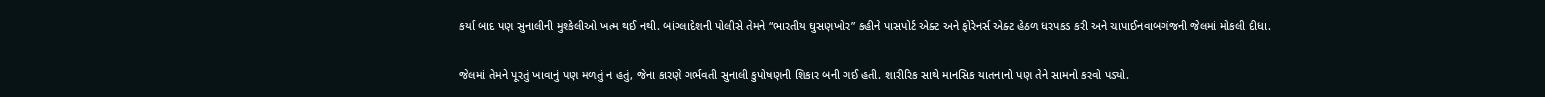કર્યા બાદ પણ સુનાલીની મુશ્કેલીઓ ખત્મ થઈ નથી. બાંગ્લાદેશની પોલીસે તેમને “ભારતીય ઘુસણખોર” કહીને પાસપોર્ટ એક્ટ અને ફોરેનર્સ એક્ટ હેઠળ ધરપકડ કરી અને ચાપાઈનવાબગંજની જેલમાં મોકલી દીધા.

જેલમાં તેમને પૂરતું ખાવાનું પણ મળતું ન હતું, જેના કારણે ગર્ભવતી સુનાલી કુપોષણની શિકાર બની ગઈ હતી. શારીરિક સાથે માનસિક યાતનાનો પણ તેને સામનો કરવો પડ્યો.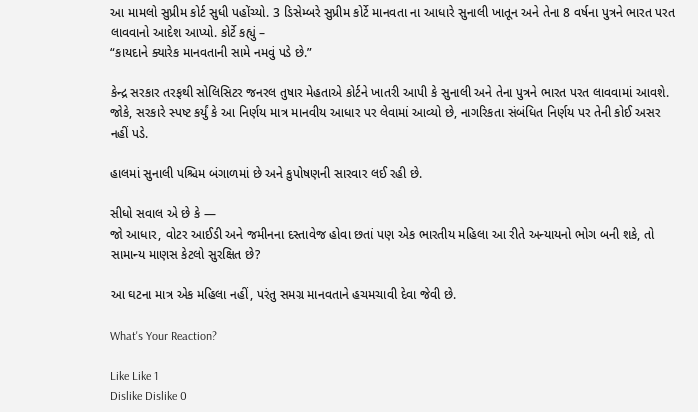આ મામલો સુપ્રીમ કોર્ટ સુધી પહોંચ્યો. 3 ડિસેમ્બરે સુપ્રીમ કોર્ટે માનવતા ના આધારે સુનાલી ખાતૂન અને તેના 8 વર્ષના પુત્રને ભારત પરત લાવવાનો આદેશ આપ્યો. કોર્ટે કહ્યું –
“કાયદાને ક્યારેક માનવતાની સામે નમવું પડે છે.”

કેન્દ્ર સરકાર તરફથી સોલિસિટર જનરલ તુષાર મેહતાએ કોર્ટને ખાતરી આપી કે સુનાલી અને તેના પુત્રને ભારત પરત લાવવામાં આવશે. જોકે, સરકારે સ્પષ્ટ કર્યું કે આ નિર્ણય માત્ર માનવીય આધાર પર લેવામાં આવ્યો છે, નાગરિકતા સંબંધિત નિર્ણય પર તેની કોઈ અસર નહીં પડે.

હાલમાં સુનાલી પશ્ચિમ બંગાળમાં છે અને કુપોષણની સારવાર લઈ રહી છે.

સીધો સવાલ એ છે કે —
જો આધાર, વોટર આઈડી અને જમીનના દસ્તાવેજ હોવા છતાં પણ એક ભારતીય મહિલા આ રીતે અન્યાયનો ભોગ બની શકે, તો સામાન્ય માણસ કેટલો સુરક્ષિત છે?

આ ઘટના માત્ર એક મહિલા નહીં, પરંતુ સમગ્ર માનવતાને હચમચાવી દેવા જેવી છે.

What's Your Reaction?

Like Like 1
Dislike Dislike 0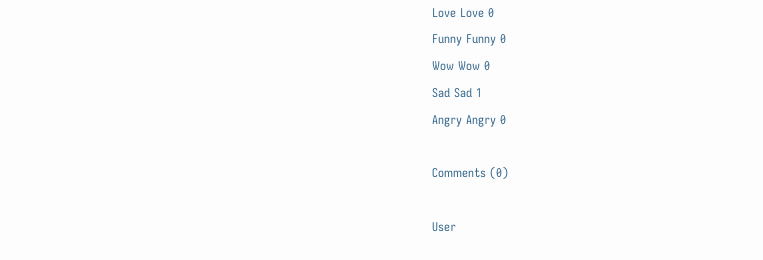Love Love 0
Funny Funny 0
Wow Wow 0
Sad Sad 1
Angry Angry 0

Comments (0)

User